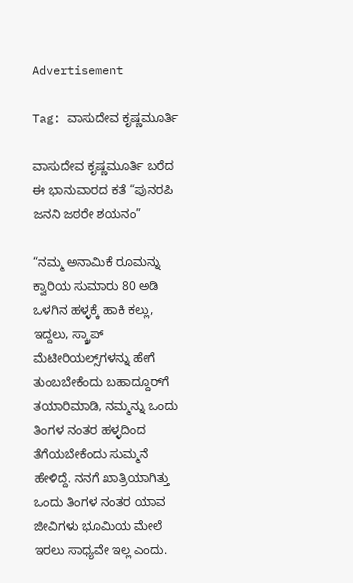Advertisement

Tag: ವಾಸುದೇವ ಕೃಷ್ಣಮೂರ್ತಿ

ವಾಸುದೇವ ಕೃಷ್ಣಮೂರ್ತಿ ಬರೆದ ಈ ಭಾನುವಾರದ ಕತೆ “ಪುನರಪಿ ಜನನಿ ಜಠರೇ ಶಯನಂ”

“ನಮ್ಮ ಅನಾಮಿಕೆ ರೂಮನ್ನು ಕ್ವಾರಿಯ ಸುಮಾರು 80 ಅಡಿ ಒಳಗಿನ ಹಳ್ಳಕ್ಕೆ ಹಾಕಿ ಕಲ್ಲು, ಇದ್ದಲು, ಸ್ಕ್ರಾಪ್ ಮೆಟೀರಿಯಲ್ಸ್‌ಗಳನ್ನು ಹೇಗೆ ತುಂಬಬೇಕೆಂದು ಬಹಾದ್ದೂರ್‌ಗೆ ತಯಾರಿಮಾಡಿ, ನಮ್ಮನ್ನು ಒಂದು ತಿಂಗಳ ನಂತರ ಹಳ್ಳದಿಂದ ತೆಗೆಯಬೇಕೆಂದು ಸುಮ್ಮನೆ ಹೇಳಿದ್ದೆ. ನನಗೆ ಖಾತ್ರಿಯಾಗಿತ್ತು ಒಂದು ತಿಂಗಳ ನಂತರ ಯಾವ ಜೀವಿಗಳು ಭೂಮಿಯ ಮೇಲೆ ಇರಲು ಸಾಧ್ಯವೇ ಇಲ್ಲ ಎಂದು.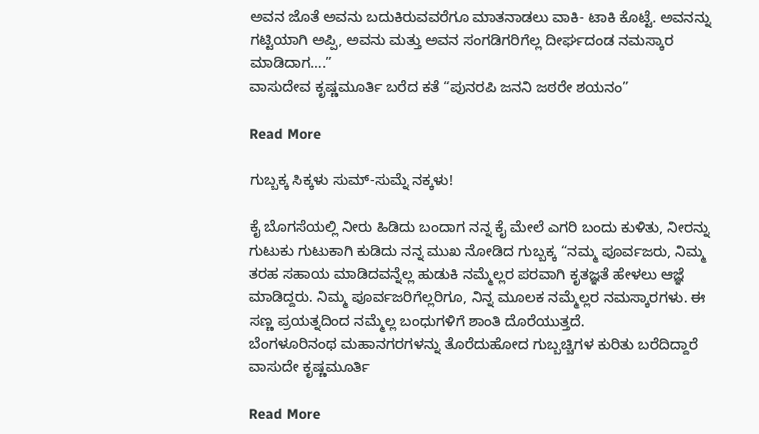ಅವನ ಜೊತೆ ಅವನು ಬದುಕಿರುವವರೆಗೂ ಮಾತನಾಡಲು ವಾಕಿ- ಟಾಕಿ ಕೊಟ್ಟೆ. ಅವನನ್ನು ಗಟ್ಟಿಯಾಗಿ ಅಪ್ಪಿ, ಅವನು ಮತ್ತು ಅವನ ಸಂಗಡಿಗರಿಗೆಲ್ಲ ದೀರ್ಘದಂಡ ನಮಸ್ಕಾರ ಮಾಡಿದಾಗ….”
ವಾಸುದೇವ ಕೃಷ್ಣಮೂರ್ತಿ ಬರೆದ ಕತೆ “ಪುನರಪಿ ಜನನಿ ಜಠರೇ ಶಯನಂ”

Read More

ಗುಬ್ಬಕ್ಕ ಸಿಕ್ಕಳು ಸುಮ್-ಸುಮ್ನೆ ನಕ್ಕಳು!

ಕೈ ಬೊಗಸೆಯಲ್ಲಿ ನೀರು ಹಿಡಿದು ಬಂದಾಗ ನನ್ನ ಕೈ ಮೇಲೆ ಎಗರಿ ಬಂದು ಕುಳಿತು, ನೀರನ್ನು ಗುಟುಕು ಗುಟುಕಾಗಿ ಕುಡಿದು ನನ್ನ ಮುಖ ನೋಡಿದ ಗುಬ್ಬಕ್ಕ “ನಮ್ಮ ಪೂರ್ವಜರು, ನಿಮ್ಮ ತರಹ ಸಹಾಯ ಮಾಡಿದವನ್ನೆಲ್ಲ ಹುಡುಕಿ ನಮ್ಮೆಲ್ಲರ ಪರವಾಗಿ ಕೃತಜ್ಞತೆ ಹೇಳಲು ಆಜ್ಞೆ ಮಾಡಿದ್ದರು. ನಿಮ್ಮ ಪೂರ್ವಜರಿಗೆಲ್ಲರಿಗೂ, ನಿನ್ನ ಮೂಲಕ ನಮ್ಮೆಲ್ಲರ ನಮಸ್ಕಾರಗಳು. ಈ ಸಣ್ಣ ಪ್ರಯತ್ನದಿಂದ ನಮ್ಮೆಲ್ಲ ಬಂಧುಗಳಿಗೆ ಶಾಂತಿ ದೊರೆಯುತ್ತದೆ.
ಬೆಂಗಳೂರಿನಂಥ ಮಹಾನಗರಗಳನ್ನು ತೊರೆದುಹೋದ ಗುಬ್ಬಚ್ಚಿಗಳ ಕುರಿತು ಬರೆದಿದ್ದಾರೆ ವಾಸುದೇ ಕೃಷ್ಣಮೂರ್ತಿ

Read More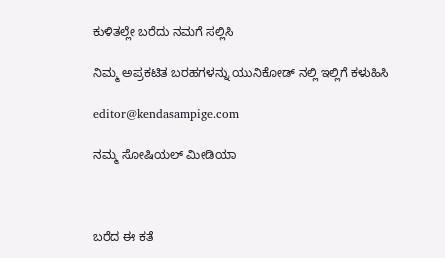ಕುಳಿತಲ್ಲೇ ಬರೆದು ನಮಗೆ ಸಲ್ಲಿಸಿ

ನಿಮ್ಮ ಅಪ್ರಕಟಿತ ಬರಹಗಳನ್ನು ಯುನಿಕೋಡ್ ನಲ್ಲಿ ಇಲ್ಲಿಗೆ ಕಳುಹಿಸಿ

editor@kendasampige.com

ನಮ್ಮ ಸೋಷಿಯಲ್‌ ಮೀಡಿಯಾ



ಬರೆದ ಈ ಕತೆ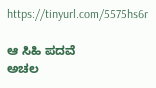https://tinyurl.com/5575hs6r

ಆ ಸಿಹಿ ಪದವೆ
ಅಚಲ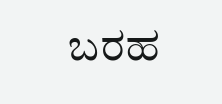ಬರಹ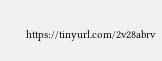https://tinyurl.com/2v28abrv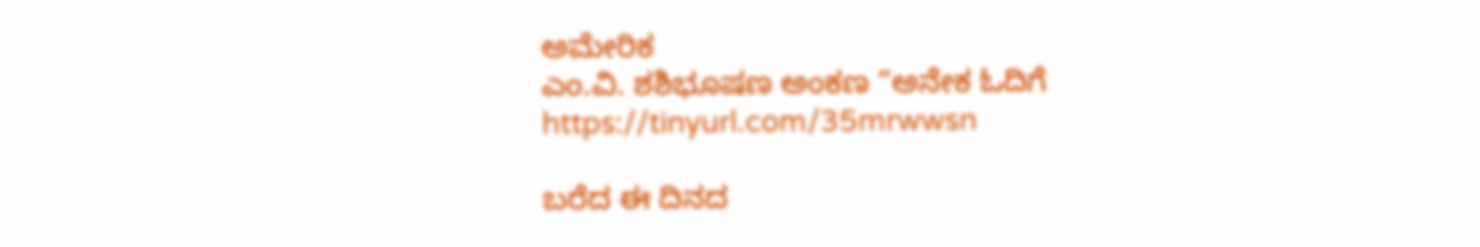ಅಮೇರಿಕ
ಎಂ.ವಿ. ಶಶಿಭೂಷಣ ಅಂಕಣ “ಅನೇಕ ಓದಿಗೆ
https://tinyurl.com/35mrwwsn

ಬರೆದ ಈ ದಿನದ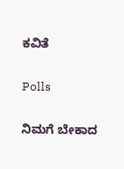ಕವಿತೆ

Polls

ನಿಮಗೆ ಬೇಕಾದ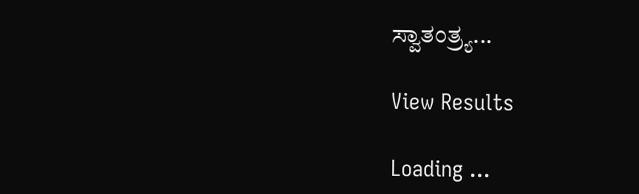ಸ್ವಾತಂತ್ರ್ಯ...

View Results

Loading ...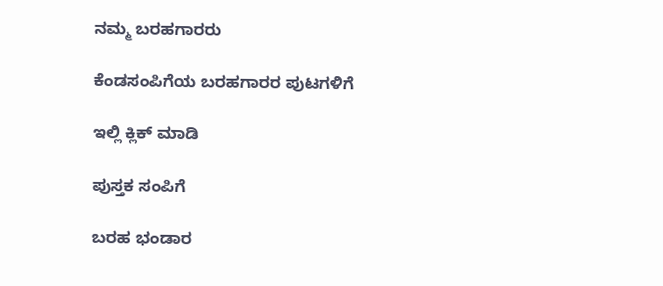ನಮ್ಮ ಬರಹಗಾರರು

ಕೆಂಡಸಂಪಿಗೆಯ ಬರಹಗಾರರ ಪುಟಗಳಿಗೆ

ಇಲ್ಲಿ ಕ್ಲಿಕ್ ಮಾಡಿ

ಪುಸ್ತಕ ಸಂಪಿಗೆ

ಬರಹ ಭಂಡಾರ